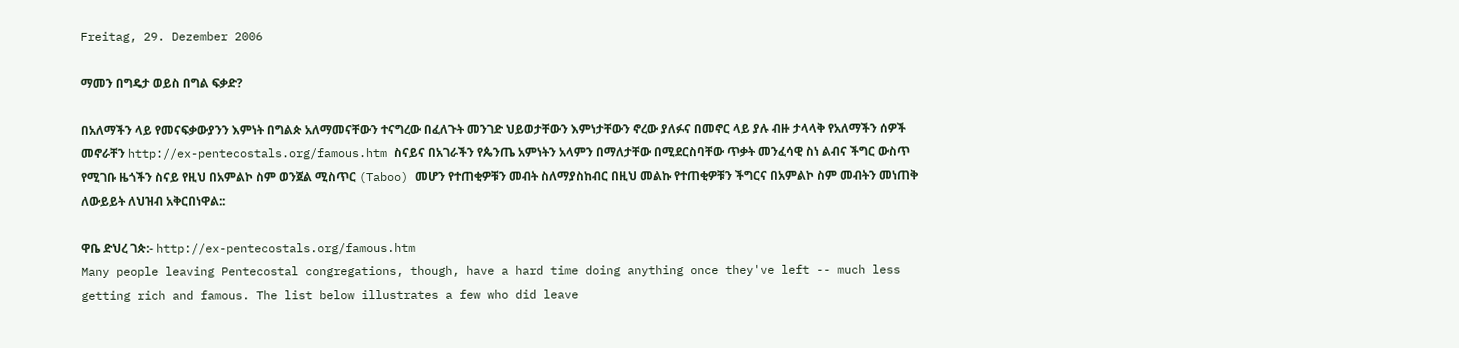Freitag, 29. Dezember 2006

ማመን በግዴታ ወይስ በግል ፍቃድ?

በአለማችን ላይ የመናፍቃውያንን እምነት በግልጵ አለማመናቸውን ተናግረው በፈለጉት መንገድ ህይወታቸውን እምነታቸውን ኖረው ያለፉና በመኖር ላይ ያሉ ብዙ ታላላቅ የአለማችን ሰዎች መኖራቸን http://ex-pentecostals.org/famous.htm ስናይና በአገራችን የጴንጤ አምነትን አላምን በማለታቸው በሚደርስባቸው ጥቃት መንፈሳዊ ስነ ልብና ችግር ውስጥ የሚገቡ ዜጎችን ስናይ የዚህ በአምልኮ ስም ወንጀል ሚስጥር (Taboo) መሆን የተጠቂዎቹን መብት ስለማያስከብር በዚህ መልኩ የተጠቂዎቹን ችግርና በአምልኮ ስም መብትን መነጠቅ ለውይይት ለህዝብ አቅርበነዋል::

ዋቤ ድህረ ገጵ:- http://ex-pentecostals.org/famous.htm
Many people leaving Pentecostal congregations, though, have a hard time doing anything once they've left -- much less getting rich and famous. The list below illustrates a few who did leave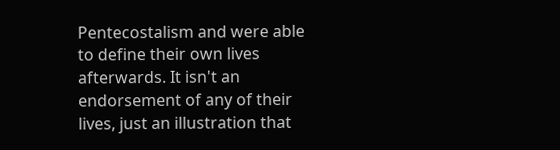Pentecostalism and were able to define their own lives afterwards. It isn't an endorsement of any of their lives, just an illustration that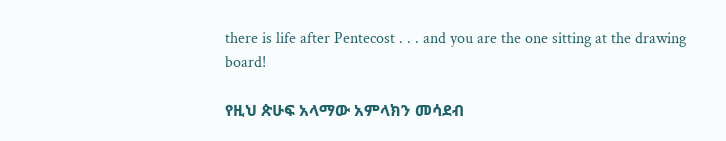there is life after Pentecost . . . and you are the one sitting at the drawing board!

የዚህ ጵሁፍ አላማው አምላክን መሳደብ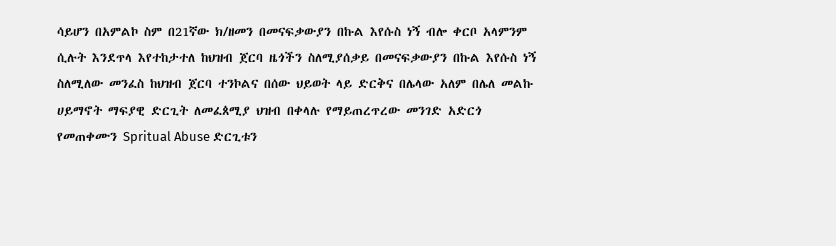ሳይሆን በአምልኮ ስም በ21ኛው ክ/ዘመን በመናፍቃውያን በኩል እየሱስ ነኝ ብሎ ቀርቦ አላምንም ሲሉት እንደጥላ እየተከታተለ ከህዝብ ጀርባ ዜጎችን ስለሚያሰቃይ በመናፍቃውያን በኩል እየሱስ ነኝ ስለሚለው መንፈስ ከህዝብ ጀርባ ተንኮልና በሰው ህይወት ላይ ድርቅና በሌላው አለም በሌለ መልኩ ሀይማኖት ማፍያዊ ድርጊት ለመፈጰሚያ ህዝብ በቀላሉ የማይጠረጥረው መንገድ አድርጎ የመጠቀሙን Spritual Abuse ድርጊቱን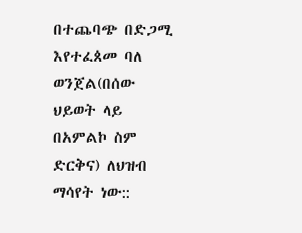በተጨባጭ በድጋሚ እየተፈጰመ ባለ ወንጀል(በሰው ህይወት ላይ በአምልኮ ስም ድርቅና) ለህዝብ ማሳየት ነው::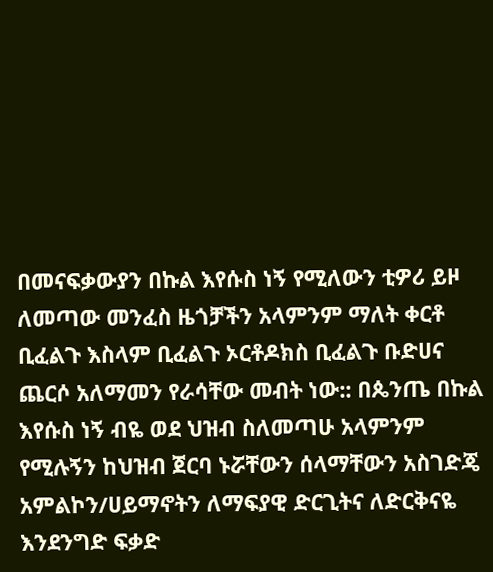በመናፍቃውያን በኩል እየሱስ ነኝ የሚለውን ቲዎሪ ይዞ ለመጣው መንፈስ ዜጎቻችን አላምንም ማለት ቀርቶ ቢፈልጉ እስላም ቢፈልጉ ኦርቶዶክስ ቢፈልጉ ቡድሀና ጨርሶ አለማመን የራሳቸው መብት ነው:: በጴንጤ በኩል እየሱስ ነኝ ብዬ ወደ ህዝብ ስለመጣሁ አላምንም የሚሉኝን ከህዝብ ጀርባ ኑሯቸውን ሰላማቸውን አስገድጄ አምልኮን/ሀይማኖትን ለማፍያዊ ድርጊትና ለድርቅናዬ እንደንግድ ፍቃድ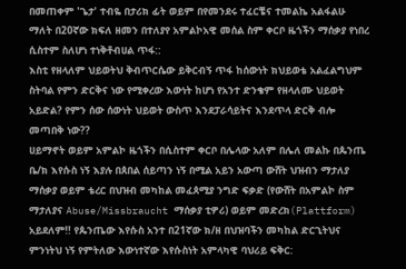በመጠቀም 'ጌታ' ተብዬ በታሪክ ፊት ወይም በየመንደሩ ተፈርቼና ተመልኬ አልፋልሁ ማለት በ20ኛው ክፍለ ዘመን በተለያየ አምልኮአዊ መሰል ስም ቀርቦ ዜጎችን ማሰቃያ የነበረ ሲስተም ስለሆነ ተነቅቶብሀል ጥፋ::
እስቲ የዘላለም ህይወትህ ቅብጥርሴው ይቅርብኝ ጥፋ ከሰውነት ክህይወቴ አልፈልግህም ስትባል የምን ድርቅና ነው የሚቀረው እውነት ከሆነ የአንተ ድንቄም የዘላለሙ ህይወት አይድል? የምን ሰው ሰውነት ህይወት ውስጥ እንደፓራሳይትና እንደጥላ ድርቅ ብሎ መጣበቅ ነው??
ሀይማኖት ወይም አምልኮ ዜጎችን በሲስተም ቀርቦ በሌላው አለም በሌለ መልኩ በጴንጤ ቤ/ክ እየሱስ ነኝ እያሉ በጰበል ሰይጣን ነኝ በሚል አይን አውጣ ውሸት ህዝብን ማታለያ ማሰቃያ ወይም ቴረር በህዝብ መካከል መፈጰሚያ ንግድ ፍቃድ (የውሸት በአምልኮ ስም ማታለያና Abuse/Missbraucht ማሰቃያ ቲዎሪ) ወይም መድረክ(Plattform) አይደለም!! የጴንጤው እየሱስ አንተ በ21ኛው ክ/ዘ በህዝባችን መካከል ድርጊትህና ምንነትህ ነኝ የምትለው እውነተኛው እየሱስነት አምላካዊ ባህሪይ ፍቅር: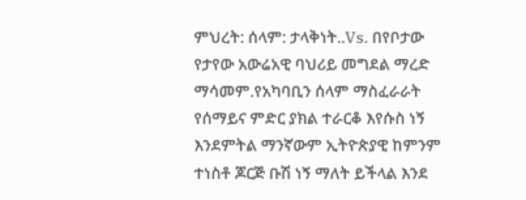ምህረት: ሰላም: ታላቅነት..Vs. በየቦታው የታየው አውሬአዊ ባህሪይ መግደል ማረድ ማሳመም.የአካባቢን ሰላም ማስፈራራት የሰማይና ምድር ያክል ተራርቆ እየሱስ ነኝ እንደምትል ማንኛውም ኢትዮጵያዊ ከምንም ተነስቶ ጆርጅ ቡሽ ነኝ ማለት ይችላል እንደ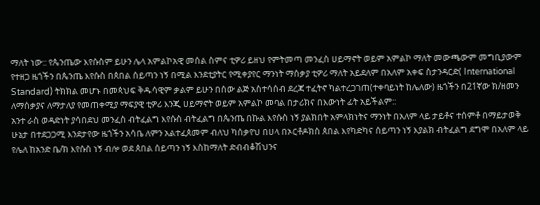ማለት ነው:: የጴንጤው እየሱስም ይሁን ሌላ አምልኮአዊ መሰል ስምና ቲዎሪ ይዘህ የምትመጣ መንፈስ ሀይማኖት ወይም አምልኮ ማለት መውጫውም መግቢያውም የተዘጋ ዜጎችን በጴንጤ እየሱስ በጰበል ሰይጣን ነኝ በሚል እንደቲያትር የሚቀያየር ማንነት ማሰቃያ ቲዎሪ ማለት አይደለም በአለም አቀፍ ስታንዳርድ( International Standard) ትክክል መሆኑ በመጳህፍ ቅዱሳዊም ቃልም ይሁን በሰው ልጅ አስተሳሰብ ደረጃ ተፈትኖ ካልተረጋገጠ(ተቀባይነት ከሌለው) ዜጎችን በ21ኛው ክ/ዘመን ለማሰቃያና ለማታለያ የመጠቀሚያ ማፍያዊ ቲዎሪ እንጂ ሀይማኖት ወይም አምልኮ መባል በታሪክና በእውነት ፊት አይችልም::
አንተ ራስ ወዳድነት ያሳበደህ መንፈስ ብትፈልግ እየሱስ ብትፈልግ በጴንጤ በኩል እየሱስ ነኝ ያልክበት አምላክነትና ማንነት በአለም ላይ ታይቶና ተሰምቶ በማይታወቅ ሁኔታ በተደጋጋሚ እንደታየው ዜጎችን አሳቤ ለምን አልተፈጰመም ብለህ ካሰቃየህ በሀላ በኦርቶዶክስ ጰበል እየካድካና ሰይጣን ነኝ እያልክ ብትፈልግ ደግሞ በአለም ላይ የሌለ ከአንድ ቤ/ክ እየሱስ ነኝ ብሎ ወደ ጰበል ሰይጣን ነኝ እስከማለት ድብብቆሽህንና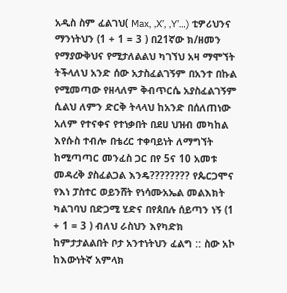አዲስ ስም ፈልገህ( Max, ‚X’, ‚Y’…) ቲዎሪህንና ማንነትህን (1 + 1 = 3 ) በ21ኛው ክ/ዘመን የማያውቅህና የሚታለልልህ ካገኘህ አዛ ማሞኘት ትችላለህ አንድ ሰው አታስፈልገኝም በአንተ በኩል የሚመጣው የዘላለም ቅብጥርሴ አያስፈልገኝም ሲልህ ለምን ድርቅ ትላላህ ከአንድ በሰለጠነው አለም የተናቀና የተነቃበት በደሀ ህዝብ መካከል እየሱስ ተብሎ በቴረር ተቀባይነት ለማግኘት ከሚጣጣር መንፈስ ጋር በየ 5ና 10 አመቱ መዳረቅ ያስፈልጋል እንዴ???????? የጴርጋሞና የእነ ፓስተር ወይንሸት የነሳሙአኤል መልእክት ካልገባህ በድጋሚ ሂድና በየጰበሉ ሰይጣን ነኝ (1 + 1 = 3 ) ብለህ ራስህን እየካድክ ከምታታልልበት ቦታ አንተነትህን ፈልግ :: ስው አኮ ከእውነትኛ አምላክ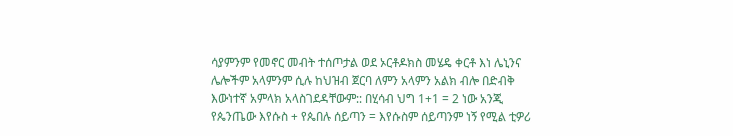ሳያምንም የመኖር መብት ተሰጦታል ወደ ኦርቶዶክስ መሄዴ ቀርቶ እነ ሌኒንና ሌሎችም አላምንም ሲሉ ከህዝብ ጀርባ ለምን አላምን አልክ ብሎ በድብቅ እውነተኛ አምላክ አላስገደዳቸውም:: በሂሳብ ህግ 1+1 = 2 ነው አንጂ የጴንጤው እየሱስ + የጴበሉ ሰይጣን = እየሱስም ሰይጣንም ነኝ የሚል ቲዎሪ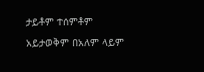ታይቶም ተሰምቶም አይታወቅም በአለም ላይም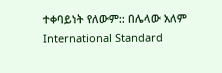ተቀባይነት የለውም:: በሌላው አለም International Standard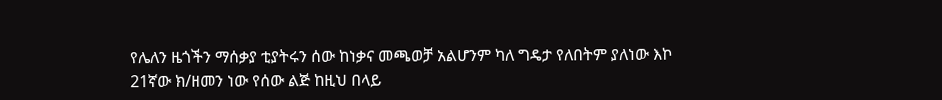የሌለን ዜጎችን ማሰቃያ ቲያትሩን ሰው ከነቃና መጫወቻ አልሆንም ካለ ግዴታ የለበትም ያለነው እኮ 21ኛው ክ/ዘመን ነው የሰው ልጅ ከዚህ በላይ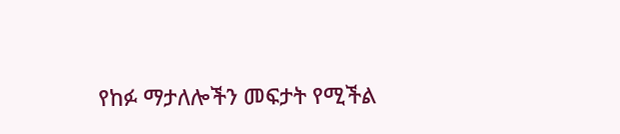የከፉ ማታለሎችን መፍታት የሚችል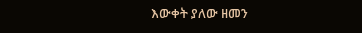እውቀት ያለው ዘመን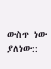ውስጥ ነው ያለነው::